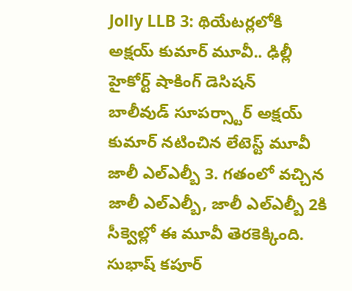Jolly LLB 3: థియేటర్లలోకి అక్షయ్ కుమార్ మూవీ.. ఢిల్లీ హైకోర్ట్ షాకింగ్ డెసిషన్
బాలీవుడ్ సూపర్స్టార్ అక్షయ్ కుమార్ నటించిన లేటెస్ట్ మూవీ జాలీ ఎల్ఎల్బీ 3. గతంలో వచ్చిన జాలీ ఎల్ఎల్బీ, జాలీ ఎల్ఎల్బీ 2కి సీక్వెల్లో ఈ మూవీ తెరకెక్కింది. సుభాష్ కపూర్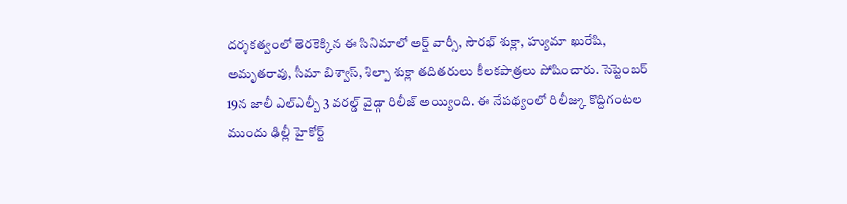దర్శకత్వంలో తెరకెక్కిన ఈ సినిమాలో అర్ష్ వార్సీ, సౌరభ్ శుక్లా, హ్యుమా ఖురేషి, అమృతరావు, సీమా బిశ్వాస్, శిల్పా శుక్లా తదితరులు కీలకపాత్రలు పోషించారు. సెప్టెంబర్ 19న జాలీ ఎల్ఎల్బీ 3 వరల్డ్ వైడ్గా రిలీజ్ అయ్యింది. ఈ నేపథ్యంలో రిలీజ్కు కొద్దిగంటల ముందు ఢిల్లీ హైకోర్ట్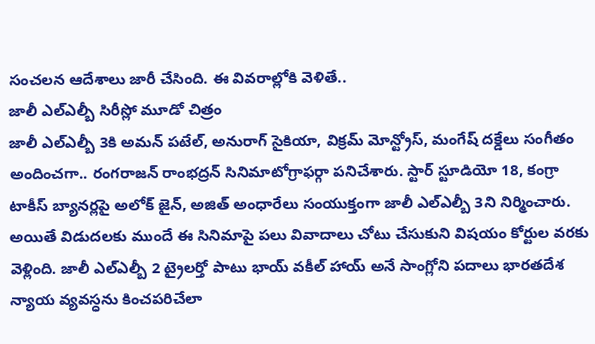సంచలన ఆదేశాలు జారీ చేసింది. ఈ వివరాల్లోకి వెళితే..
జాలీ ఎల్ఎల్బీ సిరీస్లో మూడో చిత్రం
జాలీ ఎల్ఎల్బీ 3కి అమన్ పటేల్, అనురాగ్ సైకియా, విక్రమ్ మోన్ట్రోస్, మంగేష్ దక్డేలు సంగీతం అందించగా.. రంగరాజన్ రాంభద్రన్ సినిమాటోగ్రాఫర్గా పనిచేశారు. స్టార్ స్టూడియో 18, కంగ్రా టాకీస్ బ్యానర్లపై అలోక్ జైన్, అజిత్ అంధారేలు సంయుక్తంగా జాలీ ఎల్ఎల్బీ 3ని నిర్మించారు. అయితే విడుదలకు ముందే ఈ సినిమాపై పలు వివాదాలు చోటు చేసుకుని విషయం కోర్టుల వరకు వెళ్లింది. జాలీ ఎల్ఎల్బీ 2 ట్రైలర్తో పాటు భాయ్ వకీల్ హాయ్ అనే సాంగ్లోని పదాలు భారతదేశ న్యాయ వ్యవస్ధను కించపరిచేలా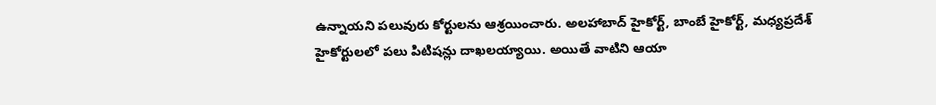ఉన్నాయని పలువురు కోర్టులను ఆశ్రయించారు. అలహాబాద్ హైకోర్ట్, బాంబే హైకోర్ట్, మధ్యప్రదేశ్ హైకోర్టులలో పలు పిటిషన్లు దాఖలయ్యాయి. అయితే వాటిని ఆయా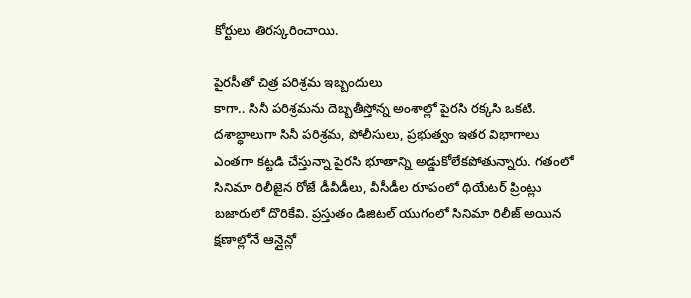కోర్టులు తిరస్కరించాయి.

పైరసీతో చిత్ర పరిశ్రమ ఇబ్బందులు
కాగా.. సినీ పరిశ్రమను దెబ్బతీస్తోన్న అంశాల్లో పైరసి రక్కసి ఒకటి. దశాబ్ధాలుగా సినీ పరిశ్రమ, పోలీసులు, ప్రభుత్వం ఇతర విభాగాలు ఎంతగా కట్టడి చేస్తున్నా పైరసి భూతాన్ని అడ్డుకోలేకపోతున్నారు. గతంలో సినిమా రిలీజైన రోజే డీవీడీలు, వీసీడీల రూపంలో థియేటర్ ప్రింట్లు బజారులో దొరికేవి. ప్రస్తుతం డిజిటల్ యుగంలో సినిమా రిలీజ్ అయిన క్షణాల్లోనే ఆన్లైన్లో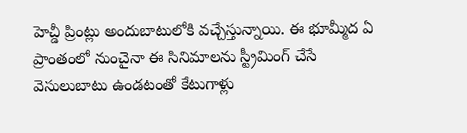హెచ్డీ ప్రింట్లు అందుబాటులోకి వచ్చేస్తున్నాయి. ఈ భూమ్మీద ఏ ప్రాంతంలో నుంచైనా ఈ సినిమాలను స్ట్రీమింగ్ చేసే వెసులుబాటు ఉండటంతో కేటుగాళ్లు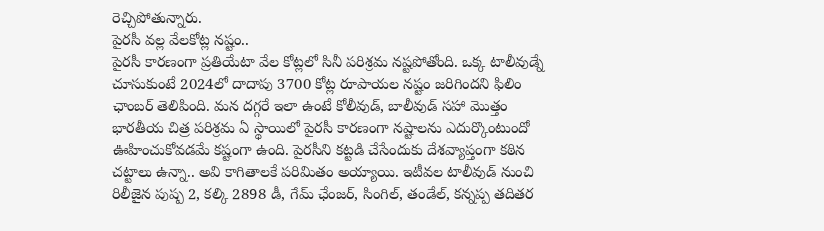రెచ్చిపోతున్నారు.
పైరసీ వల్ల వేలకోట్ల నష్టం..
పైరసీ కారణంగా ప్రతియేటా వేల కోట్లలో సినీ పరిశ్రమ నష్టపోతోంది. ఒక్క టాలీవుడ్నే చూసుకుంటే 2024లో దాదాపు 3700 కోట్ల రూపాయల నష్టం జరిగిందని ఫిలిం ఛాంబర్ తెలిపింది. మన దగ్గరే ఇలా ఉంటే కోలీవుడ్, బాలీవుడ్ సహా మొత్తం భారతీయ చిత్ర పరిశ్రమ ఏ స్థాయిలో పైరసీ కారణంగా నష్టాలను ఎదుర్కొంటుందో ఊహించుకోవడమే కష్టంగా ఉంది. పైరసీని కట్టడి చేసేందుకు దేశవ్యాప్తంగా కఠిన చట్టాలు ఉన్నా.. అవి కాగితాలకే పరిమితం అయ్యాయి. ఇటీవల టాలీవుడ్ నుంచి రిలీజైన పుష్ప 2, కల్కి 2898 డీ, గేమ్ ఛేంజర్, సింగిల్, తండేల్, కన్నప్ప తదితర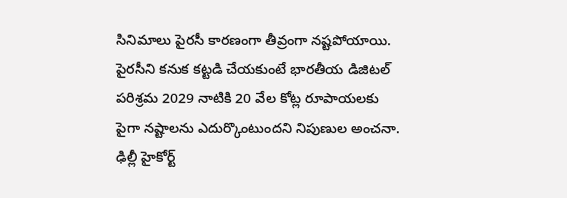సినిమాలు పైరసీ కారణంగా తీవ్రంగా నష్టపోయాయి. పైరసీని కనుక కట్టడి చేయకుంటే భారతీయ డిజిటల్ పరిశ్రమ 2029 నాటికి 20 వేల కోట్ల రూపాయలకు పైగా నష్టాలను ఎదుర్కొంటుందని నిపుణుల అంచనా.
ఢిల్లీ హైకోర్ట్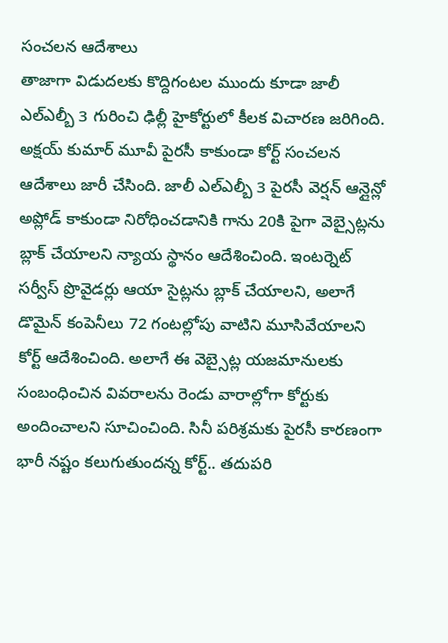సంచలన ఆదేశాలు
తాజాగా విడుదలకు కొద్దిగంటల ముందు కూడా జాలీ ఎల్ఎల్బీ 3 గురించి ఢిల్లీ హైకోర్టులో కీలక విచారణ జరిగింది. అక్షయ్ కుమార్ మూవీ పైరసీ కాకుండా కోర్ట్ సంచలన ఆదేశాలు జారీ చేసింది. జాలీ ఎల్ఎల్బీ 3 పైరసీ వెర్షన్ ఆన్లైన్లో అప్లోడ్ కాకుండా నిరోధించడానికి గాను 20కి పైగా వెబ్సైట్లను బ్లాక్ చేయాలని న్యాయ స్థానం ఆదేశించింది. ఇంటర్నెట్ సర్వీస్ ప్రొవైడర్లు ఆయా సైట్లను బ్లాక్ చేయాలని, అలాగే డొమైన్ కంపెనీలు 72 గంటల్లోపు వాటిని మూసివేయాలని కోర్ట్ ఆదేశించింది. అలాగే ఈ వెబ్సైట్ల యజమానులకు సంబంధించిన వివరాలను రెండు వారాల్లోగా కోర్టుకు అందించాలని సూచించింది. సినీ పరిశ్రమకు పైరసీ కారణంగా భారీ నష్టం కలుగుతుందన్న కోర్ట్.. తదుపరి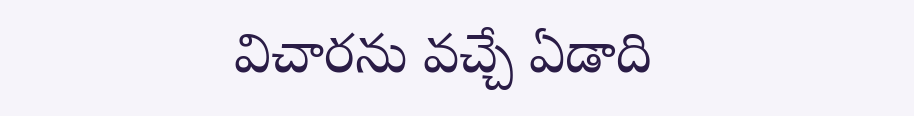విచారను వచ్చే ఏడాది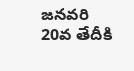జనవరి 20వ తేదీకి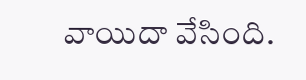వాయిదా వేసింది.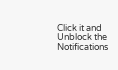Click it and Unblock the Notifications